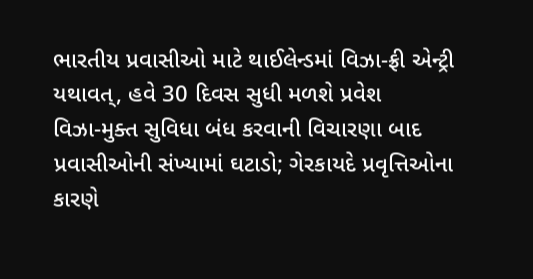ભારતીય પ્રવાસીઓ માટે થાઈલેન્ડમાં વિઝા-ફ્રી એન્ટ્રી યથાવત્, હવે 30 દિવસ સુધી મળશે પ્રવેશ
વિઝા-મુક્ત સુવિધા બંધ કરવાની વિચારણા બાદ પ્રવાસીઓની સંખ્યામાં ઘટાડો; ગેરકાયદે પ્રવૃત્તિઓના કારણે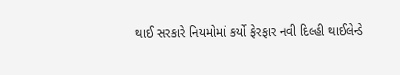થાઈ સરકારે નિયમોમાં કર્યો ફેરફાર નવી દિલ્હી થાઈલેન્ડે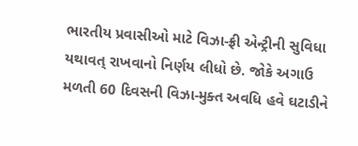ભારતીય પ્રવાસીઓ માટે વિઝા-ફ્રી એન્ટ્રીની સુવિધા યથાવત્ રાખવાનો નિર્ણય લીધો છે. જોકે અગાઉ મળતી 60 દિવસની વિઝા-મુક્ત અવધિ હવે ઘટાડીને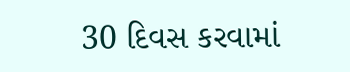30 દિવસ કરવામાં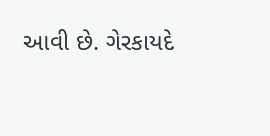આવી છે. ગેરકાયદે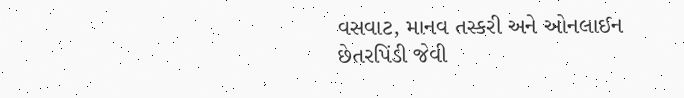વસવાટ, માનવ તસ્કરી અને ઓનલાઈન છેતરપિંડી જેવી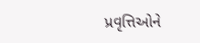પ્રવૃત્તિઓને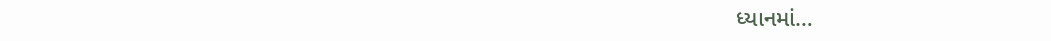ધ્યાનમાં…